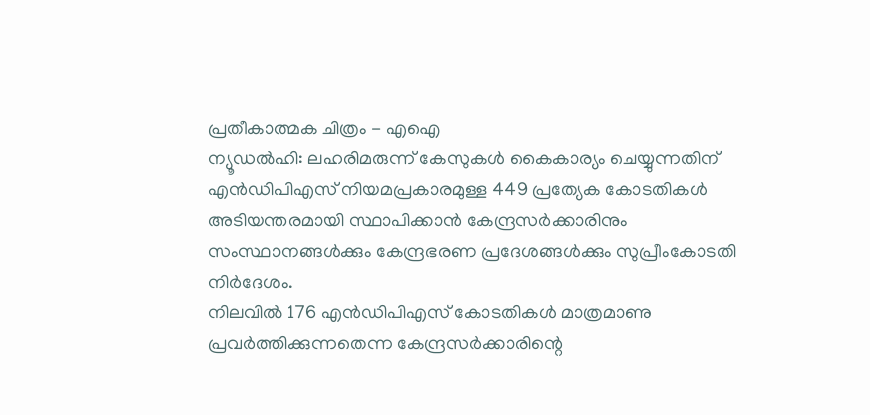പ്രതീകാത്മക ചിത്രം - എഐ
ന്യൂഡൽഹി: ലഹരിമരുന്ന് കേസുകൾ കൈകാര്യം ചെയ്യുന്നതിന് എൻഡിപിഎസ് നിയമപ്രകാരമുള്ള 449 പ്രത്യേക കോടതികൾ അടിയന്തരമായി സ്ഥാപിക്കാൻ കേന്ദ്രസർക്കാരിനും സംസ്ഥാനങ്ങൾക്കും കേന്ദ്രഭരണ പ്രദേശങ്ങൾക്കും സുപ്രീംകോടതി നിർദേശം.
നിലവിൽ 176 എൻഡിപിഎസ് കോടതികൾ മാത്രമാണു പ്രവർത്തിക്കുന്നതെന്ന കേന്ദ്രസർക്കാരിന്റെ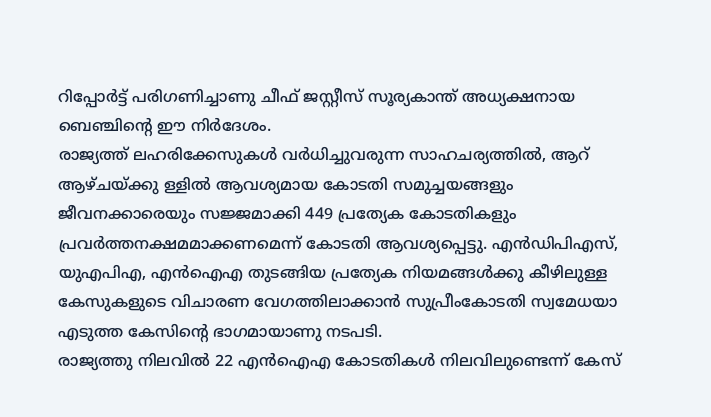റിപ്പോർട്ട് പരിഗണിച്ചാണു ചീഫ് ജസ്റ്റീസ് സൂര്യകാന്ത് അധ്യക്ഷനായ ബെഞ്ചിന്റെ ഈ നിർദേശം.
രാജ്യത്ത് ലഹരിക്കേസുകൾ വർധിച്ചുവരുന്ന സാഹചര്യത്തിൽ, ആറ് ആഴ്ചയ്ക്കു ള്ളിൽ ആവശ്യമായ കോടതി സമുച്ചയങ്ങളും ജീവനക്കാരെയും സജ്ജമാക്കി 449 പ്രത്യേക കോടതികളും പ്രവർത്തനക്ഷമമാക്കണമെന്ന് കോടതി ആവശ്യപ്പെട്ടു. എൻഡിപിഎസ്, യുഎപിഎ, എൻഐഎ തുടങ്ങിയ പ്രത്യേക നിയമങ്ങൾക്കു കീഴിലുള്ള കേസുകളുടെ വിചാരണ വേഗത്തിലാക്കാൻ സുപ്രീംകോടതി സ്വമേധയാ എടുത്ത കേസിന്റെ ഭാഗമായാണു നടപടി.
രാജ്യത്തു നിലവിൽ 22 എൻഐഎ കോടതികൾ നിലവിലുണ്ടെന്ന് കേസ്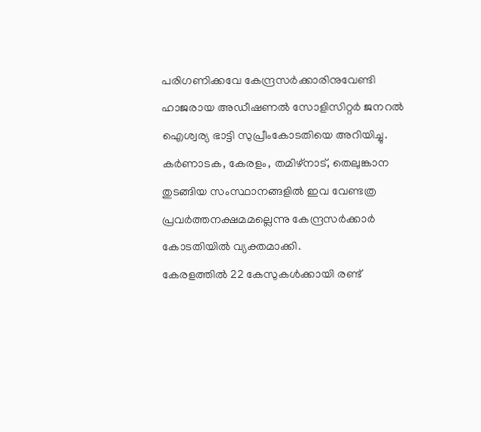പരിഗണിക്കവേ കേന്ദ്രസർക്കാരിനുവേണ്ടി ഹാജരായ അഡീഷണൽ സോളിസിറ്റർ ജനറൽ ഐശ്വര്യ ഭാട്ടി സുപ്രീംകോടതിയെ അറിയിച്ചു. കർണാടക, കേരളം, തമിഴ്നാട്, തെലുങ്കാന തുടങ്ങിയ സംസ്ഥാനങ്ങളിൽ ഇവ വേണ്ടത്ര പ്രവർത്തനക്ഷമമല്ലെന്നു കേന്ദ്രസർക്കാർ കോടതിയിൽ വ്യക്തമാക്കി.
കേരളത്തിൽ 22 കേസുകൾക്കായി രണ്ട്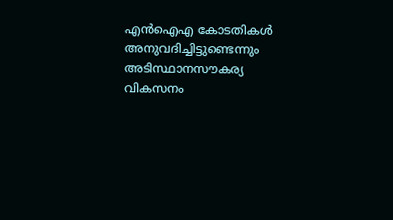എൻഐഎ കോടതികൾ അനുവദിച്ചിട്ടുണ്ടെന്നും അടിസ്ഥാനസൗകര്യ വികസനം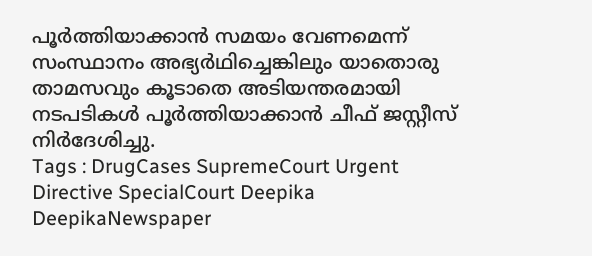പൂർത്തിയാക്കാൻ സമയം വേണമെന്ന് സംസ്ഥാനം അഭ്യർഥിച്ചെങ്കിലും യാതൊരു താമസവും കൂടാതെ അടിയന്തരമായി നടപടികൾ പൂർത്തിയാക്കാൻ ചീഫ് ജസ്റ്റീസ് നിർദേശിച്ചു.
Tags : DrugCases SupremeCourt Urgent Directive SpecialCourt Deepika DeepikaNewspaper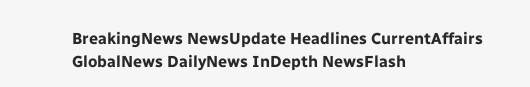BreakingNews NewsUpdate Headlines CurrentAffairs GlobalNews DailyNews InDepth NewsFlash